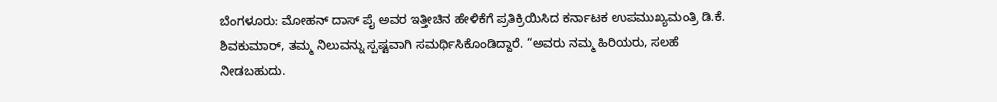ಬೆಂಗಳೂರು: ಮೋಹನ್ ದಾಸ್ ಪೈ ಅವರ ಇತ್ತೀಚಿನ ಹೇಳಿಕೆಗೆ ಪ್ರತಿಕ್ರಿಯಿಸಿದ ಕರ್ನಾಟಕ ಉಪಮುಖ್ಯಮಂತ್ರಿ ಡಿ.ಕೆ. ಶಿವಕುಮಾರ್, ತಮ್ಮ ನಿಲುವನ್ನು ಸ್ಪಷ್ಟವಾಗಿ ಸಮರ್ಥಿಸಿಕೊಂಡಿದ್ದಾರೆ. “ಅವರು ನಮ್ಮ ಹಿರಿಯರು, ಸಲಹೆ ನೀಡಬಹುದು.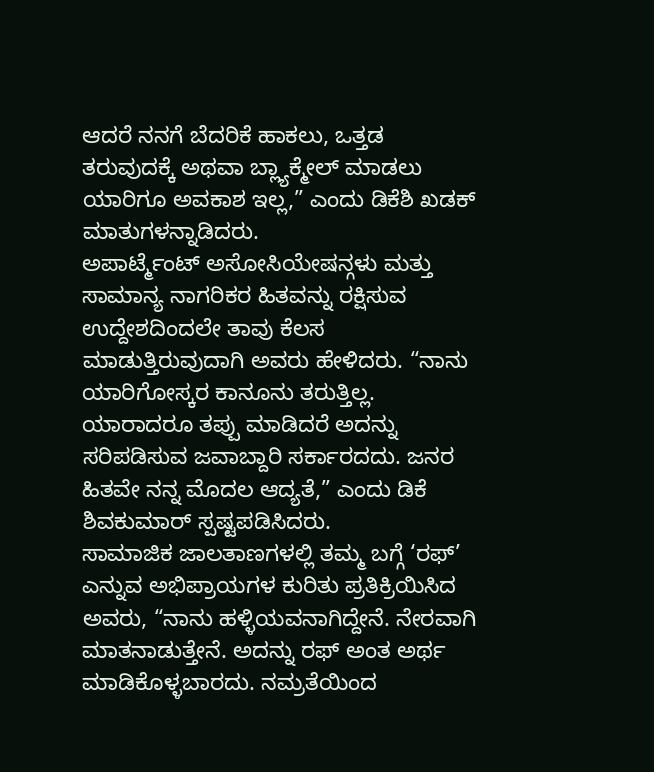ಆದರೆ ನನಗೆ ಬೆದರಿಕೆ ಹಾಕಲು, ಒತ್ತಡ ತರುವುದಕ್ಕೆ ಅಥವಾ ಬ್ಲ್ಯಾಕ್ಮೇಲ್ ಮಾಡಲು ಯಾರಿಗೂ ಅವಕಾಶ ಇಲ್ಲ,” ಎಂದು ಡಿಕೆಶಿ ಖಡಕ್ ಮಾತುಗಳನ್ನಾಡಿದರು.
ಅಪಾರ್ಟ್ಮೆಂಟ್ ಅಸೋಸಿಯೇಷನ್ಗಳು ಮತ್ತು ಸಾಮಾನ್ಯ ನಾಗರಿಕರ ಹಿತವನ್ನು ರಕ್ಷಿಸುವ ಉದ್ದೇಶದಿಂದಲೇ ತಾವು ಕೆಲಸ ಮಾಡುತ್ತಿರುವುದಾಗಿ ಅವರು ಹೇಳಿದರು. “ನಾನು ಯಾರಿಗೋಸ್ಕರ ಕಾನೂನು ತರುತ್ತಿಲ್ಲ. ಯಾರಾದರೂ ತಪ್ಪು ಮಾಡಿದರೆ ಅದನ್ನು ಸರಿಪಡಿಸುವ ಜವಾಬ್ದಾರಿ ಸರ್ಕಾರದದು. ಜನರ ಹಿತವೇ ನನ್ನ ಮೊದಲ ಆದ್ಯತೆ,” ಎಂದು ಡಿಕೆ ಶಿವಕುಮಾರ್ ಸ್ಪಷ್ಟಪಡಿಸಿದರು.
ಸಾಮಾಜಿಕ ಜಾಲತಾಣಗಳಲ್ಲಿ ತಮ್ಮ ಬಗ್ಗೆ ‘ರಫ್’ ಎನ್ನುವ ಅಭಿಪ್ರಾಯಗಳ ಕುರಿತು ಪ್ರತಿಕ್ರಿಯಿಸಿದ ಅವರು, “ನಾನು ಹಳ್ಳಿಯವನಾಗಿದ್ದೇನೆ. ನೇರವಾಗಿ ಮಾತನಾಡುತ್ತೇನೆ. ಅದನ್ನು ರಫ್ ಅಂತ ಅರ್ಥ ಮಾಡಿಕೊಳ್ಳಬಾರದು. ನಮ್ರತೆಯಿಂದ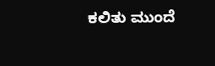ಕಲಿತು ಮುಂದೆ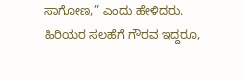ಸಾಗೋಣ,” ಎಂದು ಹೇಳಿದರು.
ಹಿರಿಯರ ಸಲಹೆಗೆ ಗೌರವ ಇದ್ದರೂ,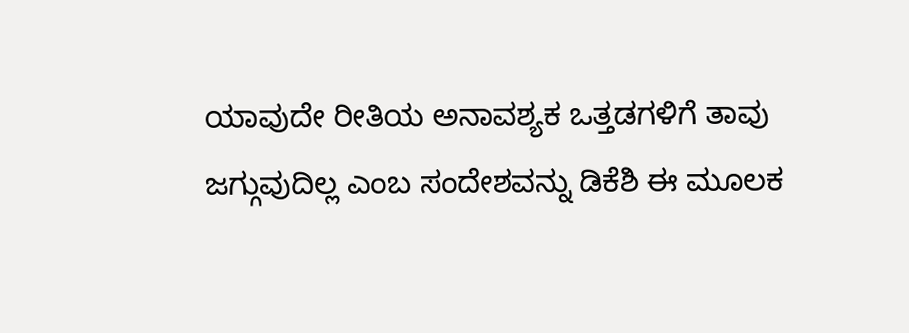ಯಾವುದೇ ರೀತಿಯ ಅನಾವಶ್ಯಕ ಒತ್ತಡಗಳಿಗೆ ತಾವು ಜಗ್ಗುವುದಿಲ್ಲ ಎಂಬ ಸಂದೇಶವನ್ನು ಡಿಕೆಶಿ ಈ ಮೂಲಕ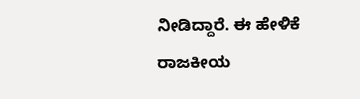ನೀಡಿದ್ದಾರೆ. ಈ ಹೇಳಿಕೆ ರಾಜಕೀಯ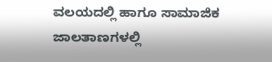ವಲಯದಲ್ಲಿ ಹಾಗೂ ಸಾಮಾಜಿಕ ಜಾಲತಾಣಗಳಲ್ಲಿ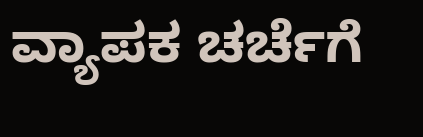ವ್ಯಾಪಕ ಚರ್ಚೆಗೆ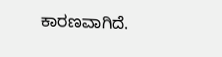ಕಾರಣವಾಗಿದೆ.